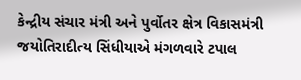કેન્દ્રીય સંચાર મંત્રી અને પુર્વોતર ક્ષેત્ર વિકાસમંત્રી જયોતિરાદીત્ય સિંધીયાએ મંગળવારે ટપાલ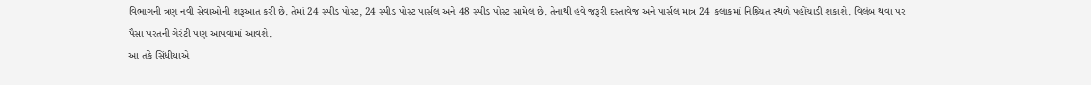વિભાગની ત્રણ નવી સેવાઓની શરૂઆત કરી છે. તેમાં 24 સ્પીડ પોસ્ટ, 24 સ્પીડ પોસ્ટ પાર્સલ અને 48 સ્પીડ પોસ્ટ સામેલ છે. તેનાથી હવે જરૂરી દસ્તાવેજ અને પાર્સલ માત્ર 24 કલાકમાં નિશ્ર્ચિત સ્થળે પહોંચાડી શકાશે. વિલંબ થવા પર પૈસા પરતની ગેરંટી પણ આપવામાં આવશે.
આ તકે સિંધીયાએ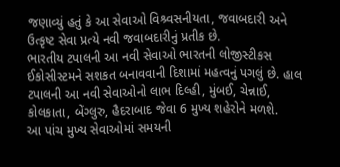જણાવ્યું હતું કે આ સેવાઓ વિશ્ર્વસનીયતા, જવાબદારી અને ઉત્કૃષ્ટ સેવા પ્રત્યે નવી જવાબદારીનું પ્રતીક છે.
ભારતીય ટપાલની આ નવી સેવાઓ ભારતની લોજીસ્ટીકસ ઈકોસીસ્ટમને સશકત બનાવવાની દિશામાં મહત્વનું પગલું છે. હાલ ટપાલની આ નવી સેવાઓનો લાભ દિલ્હી, મુંબઈ, ચેન્નાઈ, કોલકાતા, બેંગ્લુરુ, હૈદરાબાદ જેવા 6 મુખ્ય શહેરોને મળશે.
આ પાંચ મુખ્ય સેવાઓમાં સમયની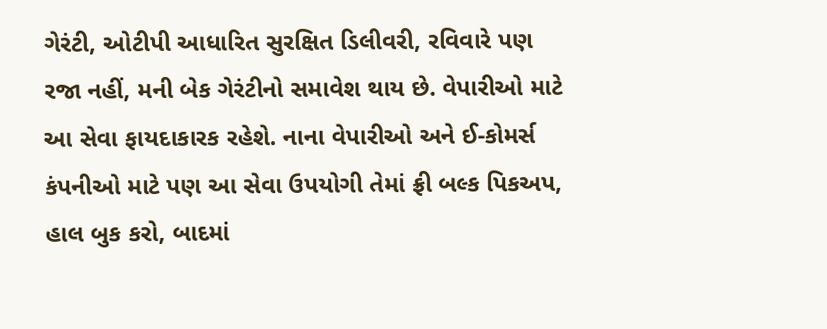ગેરંટી, ઓટીપી આધારિત સુરક્ષિત ડિલીવરી, રવિવારે પણ રજા નહીં, મની બેક ગેરંટીનો સમાવેશ થાય છે. વેપારીઓ માટે આ સેવા ફાયદાકારક રહેશે. નાના વેપારીઓ અને ઈ-કોમર્સ કંપનીઓ માટે પણ આ સેવા ઉપયોગી તેમાં ફ્રી બલ્ક પિકઅપ, હાલ બુક કરો, બાદમાં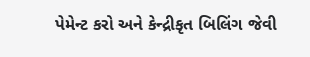પેમેન્ટ કરો અને કેન્દ્રીકૃત બિલિંગ જેવી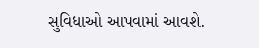સુવિધાઓ આપવામાં આવશે.